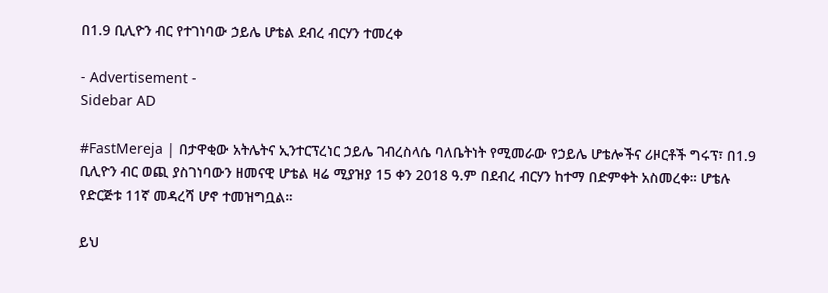በ1.9 ቢሊዮን ብር የተገነባው ኃይሌ ሆቴል ደብረ ብርሃን ተመረቀ

- Advertisement -
Sidebar AD

#FastMereja | በታዋቂው አትሌትና ኢንተርፕረነር ኃይሌ ገብረስላሴ ባለቤትነት የሚመራው የኃይሌ ሆቴሎችና ሪዞርቶች ግሩፕ፣ በ1.9 ቢሊዮን ብር ወጪ ያስገነባውን ዘመናዊ ሆቴል ዛሬ ሚያዝያ 15 ቀን 2018 ዓ.ም በደብረ ብርሃን ከተማ በድምቀት አስመረቀ። ሆቴሉ የድርጅቱ 11ኛ መዳረሻ ሆኖ ተመዝግቧል።

ይህ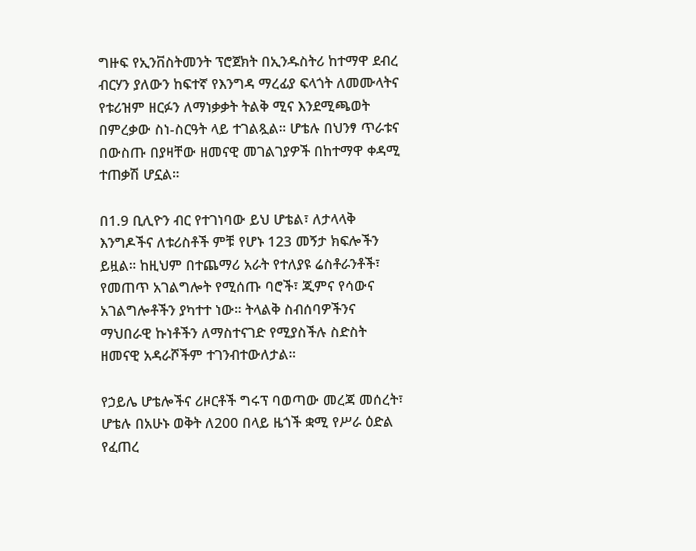ግዙፍ የኢንቨስትመንት ፕሮጀክት በኢንዱስትሪ ከተማዋ ደብረ ብርሃን ያለውን ከፍተኛ የእንግዳ ማረፊያ ፍላጎት ለመሙላትና የቱሪዝም ዘርፉን ለማነቃቃት ትልቅ ሚና እንደሚጫወት በምረቃው ስነ-ስርዓት ላይ ተገልጿል። ሆቴሉ በህንፃ ጥራቱና በውስጡ በያዛቸው ዘመናዊ መገልገያዎች በከተማዋ ቀዳሚ ተጠቃሽ ሆኗል።

በ1.9 ቢሊዮን ብር የተገነባው ይህ ሆቴል፣ ለታላላቅ እንግዶችና ለቱሪስቶች ምቹ የሆኑ 123 መኝታ ክፍሎችን ይዟል። ከዚህም በተጨማሪ አራት የተለያዩ ሬስቶራንቶች፣ የመጠጥ አገልግሎት የሚሰጡ ባሮች፣ ጂምና የሳውና አገልግሎቶችን ያካተተ ነው። ትላልቅ ስብሰባዎችንና ማህበራዊ ኩነቶችን ለማስተናገድ የሚያስችሉ ስድስት ዘመናዊ አዳራሾችም ተገንብተውለታል።

የኃይሌ ሆቴሎችና ሪዞርቶች ግሩፕ ባወጣው መረጃ መሰረት፣ ሆቴሉ በአሁኑ ወቅት ለ200 በላይ ዜጎች ቋሚ የሥራ ዕድል የፈጠረ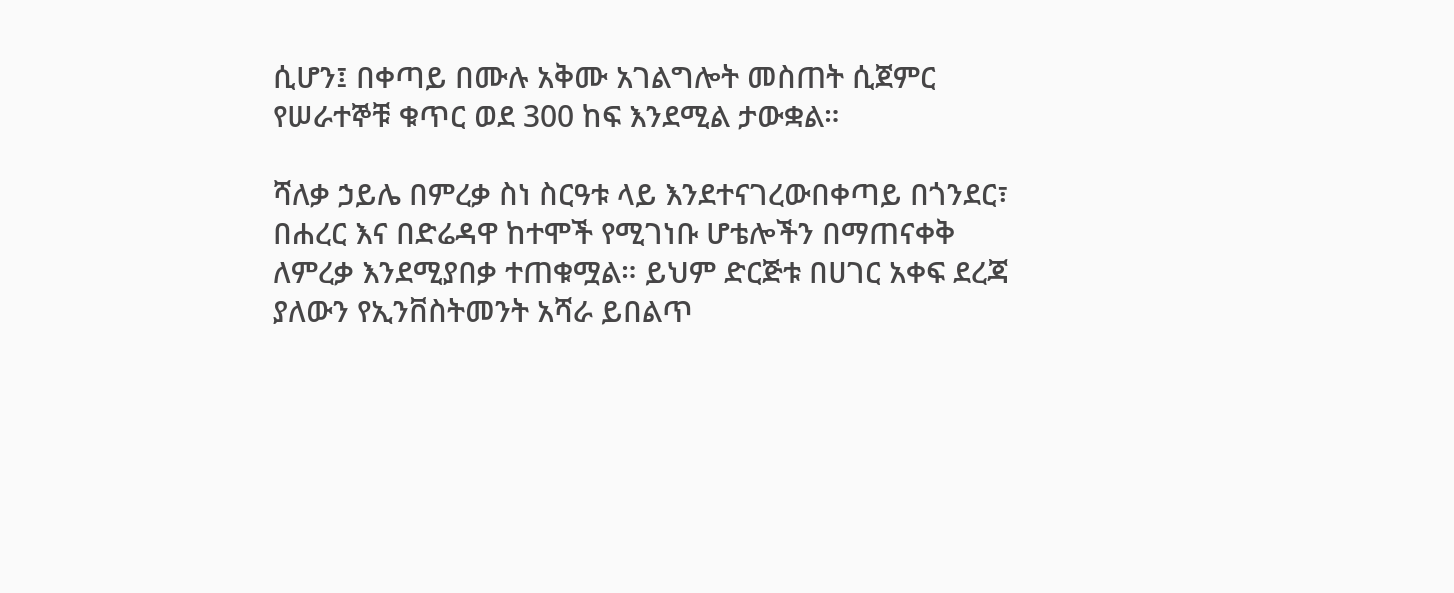ሲሆን፤ በቀጣይ በሙሉ አቅሙ አገልግሎት መስጠት ሲጀምር የሠራተኞቹ ቁጥር ወደ 300 ከፍ እንደሚል ታውቋል።

ሻለቃ ኃይሌ በምረቃ ስነ ስርዓቱ ላይ እንደተናገረውበቀጣይ በጎንደር፣ በሐረር እና በድሬዳዋ ከተሞች የሚገነቡ ሆቴሎችን በማጠናቀቅ ለምረቃ እንደሚያበቃ ተጠቁሟል። ይህም ድርጅቱ በሀገር አቀፍ ደረጃ ያለውን የኢንቨስትመንት አሻራ ይበልጥ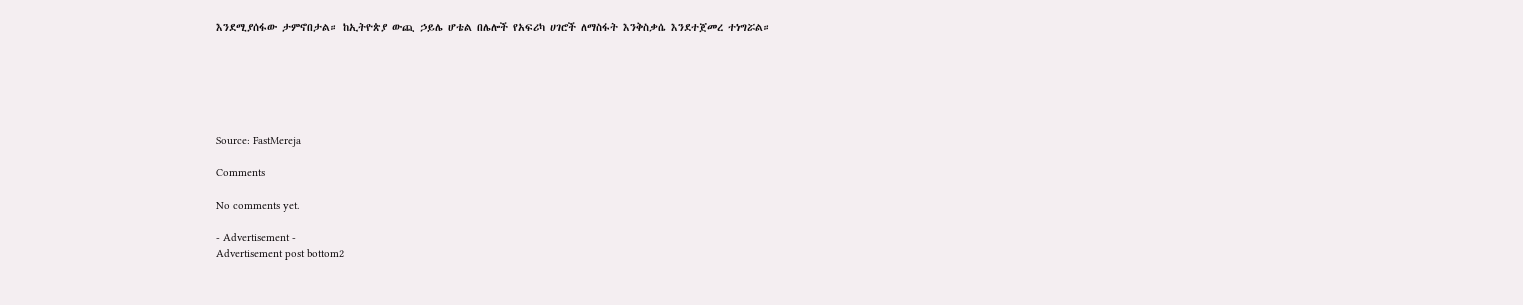እንደሚያሰፋው ታምኖበታል። ከኢትዮጵያ ውጪ ኃይሌ ሆቴል በሌሎች የአፍሪካ ሀገሮች ለማስፋት እንቅስቃሴ እንደተጀመረ ተነግሯል።






Source: FastMereja

Comments

No comments yet.

- Advertisement -
Advertisement post bottom2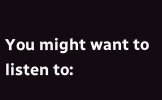You might want to listen to: